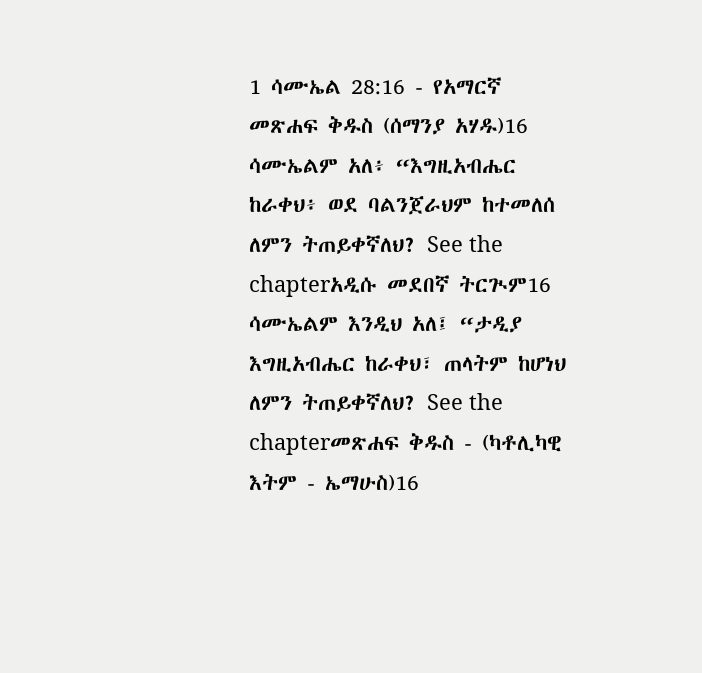1 ሳሙኤል 28:16 - የአማርኛ መጽሐፍ ቅዱስ (ሰማንያ አሃዱ)16 ሳሙኤልም አለ፥ “እግዚአብሔር ከራቀህ፥ ወደ ባልንጀራህም ከተመለሰ ለምን ትጠይቀኛለህ? See the chapterአዲሱ መደበኛ ትርጒም16 ሳሙኤልም እንዲህ አለ፤ “ታዲያ እግዚአብሔር ከራቀህ፣ ጠላትም ከሆነህ ለምን ትጠይቀኛለህ? See the chapterመጽሐፍ ቅዱስ - (ካቶሊካዊ እትም - ኤማሁስ)16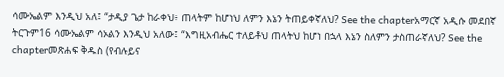ሳሙኤልም እንዲህ አለ፤ “ታዲያ ጌታ ከራቀህ፥ ጠላትም ከሆነህ ለምን እኔን ትጠይቀኛለህ? See the chapterአማርኛ አዲሱ መደበኛ ትርጉም16 ሳሙኤልም ሳኦልን እንዲህ አለው፤ “እግዚአብሔር ተለይቶህ ጠላትህ ከሆነ በኋላ እኔን ስለምን ታስጠራኛለህ? See the chapterመጽሐፍ ቅዱስ (የብሉይና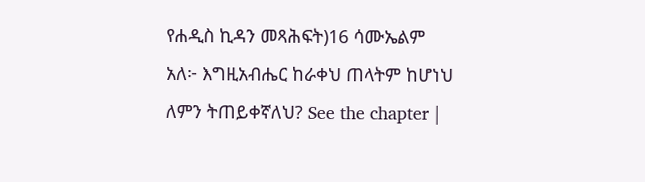የሐዲስ ኪዳን መጻሕፍት)16 ሳሙኤልም አለ፦ እግዚአብሔር ከራቀህ ጠላትም ከሆነህ ለምን ትጠይቀኛለህ? See the chapter |